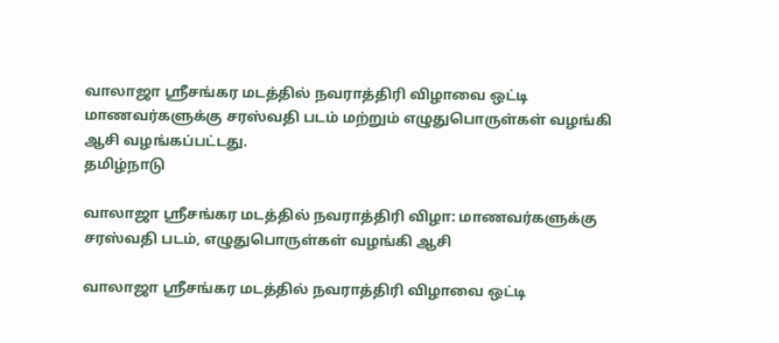வாலாஜா ஸ்ரீசங்கர மடத்தில் நவராத்திரி விழாவை ஒட்டி மாணவர்களுக்கு சரஸ்வதி படம் மற்றும் எழுதுபொருள்கள் வழங்கி ஆசி வழங்கப்பட்டது.
தமிழ்நாடு

வாலாஜா ஸ்ரீசங்கர மடத்தில் நவராத்திரி விழா: மாணவர்களுக்கு சரஸ்வதி படம், எழுதுபொருள்கள் வழங்கி ஆசி

வாலாஜா ஸ்ரீசங்கர மடத்தில் நவராத்திரி விழாவை ஒட்டி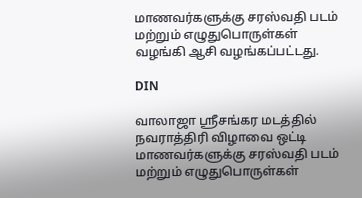மாணவர்களுக்கு சரஸ்வதி படம் மற்றும் எழுதுபொருள்கள் வழங்கி ஆசி வழங்கப்பட்டது.

DIN

வாலாஜா ஸ்ரீசங்கர மடத்தில் நவராத்திரி விழாவை ஒட்டி மாணவர்களுக்கு சரஸ்வதி படம் மற்றும் எழுதுபொருள்கள்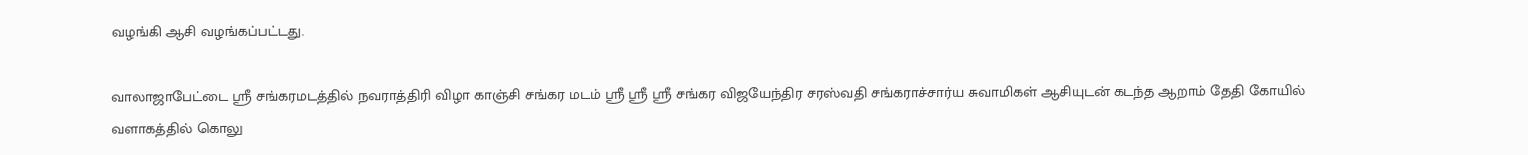வழங்கி ஆசி வழங்கப்பட்டது.

வாலாஜாபேட்டை ஸ்ரீ சங்கரமடத்தில் நவராத்திரி விழா காஞ்சி சங்கர மடம் ஸ்ரீ ஸ்ரீ ஸ்ரீ சங்கர விஜயேந்திர சரஸ்வதி சங்கராச்சார்ய சுவாமிகள் ஆசியுடன் கடந்த ஆறாம் தேதி கோயில் வளாகத்தில் கொலு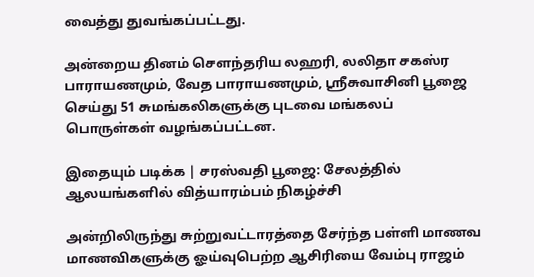வைத்து துவங்கப்பட்டது.

அன்றைய தினம் சௌந்தரிய லஹரி, லலிதா சகஸ்ர பாராயணமும், வேத பாராயணமும், ஸ்ரீசுவாசினி பூஜை செய்து 51 சுமங்கலிகளுக்கு புடவை மங்கலப் பொருள்கள் வழங்கப்பட்டன.

இதையும் படிக்க | சரஸ்வதி பூஜை: சேலத்தில் ஆலயங்களில் வித்யாரம்பம் நிகழ்ச்சி

அன்றிலிருந்து சுற்றுவட்டாரத்தை சேர்ந்த பள்ளி மாணவ மாணவிகளுக்கு ஓய்வுபெற்ற ஆசிரியை வேம்பு ராஜம்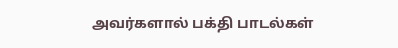அவர்களால் பக்தி பாடல்கள்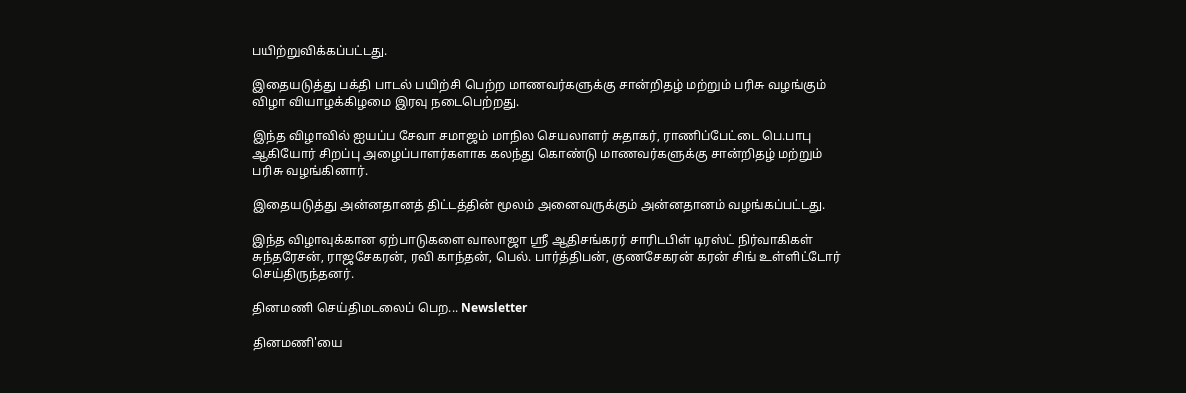பயிற்றுவிக்கப்பட்டது.

இதையடுத்து பக்தி பாடல் பயிற்சி பெற்ற மாணவர்களுக்கு சான்றிதழ் மற்றும் பரிசு வழங்கும் விழா வியாழக்கிழமை இரவு நடைபெற்றது.

இந்த விழாவில் ஐயப்ப சேவா சமாஜம் மாநில செயலாளர் சுதாகர், ராணிப்பேட்டை பெ.பாபு ஆகியோர் சிறப்பு அழைப்பாளர்களாக கலந்து கொண்டு மாணவர்களுக்கு சான்றிதழ் மற்றும் பரிசு வழங்கினார்.

இதையடுத்து அன்னதானத் திட்டத்தின் மூலம் அனைவருக்கும் அன்னதானம் வழங்கப்பட்டது.

இந்த விழாவுக்கான ஏற்பாடுகளை வாலாஜா ஸ்ரீ ஆதிசங்கரர் சாரிடபிள் டிரஸ்ட் நிர்வாகிகள் சுந்தரேசன், ராஜசேகரன், ரவி காந்தன், பெல். பார்த்திபன், குணசேகரன் கரன் சிங் உள்ளிட்டோர் செய்திருந்தனர்.

தினமணி செய்திமடலைப் பெற... Newsletter

தினமணி'யை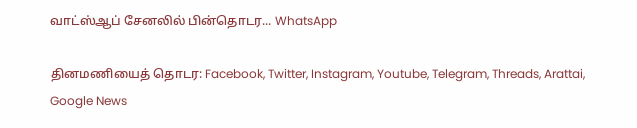வாட்ஸ்ஆப் சேனலில் பின்தொடர... WhatsApp

தினமணியைத் தொடர: Facebook, Twitter, Instagram, Youtube, Telegram, Threads, Arattai, Google News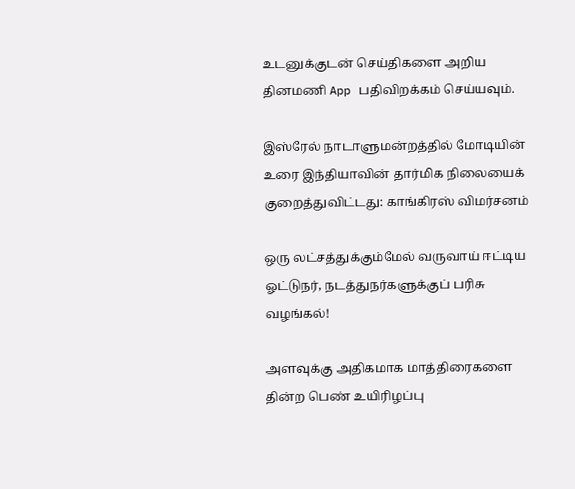உடனுக்குடன் செய்திகளை அறிய தினமணி App பதிவிறக்கம் செய்யவும்.

இஸ்ரேல் நாடாளுமன்றத்தில் மோடியின் உரை இந்தியாவின் தார்மிக நிலையைக் குறைத்துவிட்டது: காங்கிரஸ் விமர்சனம்

ஒரு லட்சத்துக்கும்மேல் வருவாய் ஈட்டிய ஓட்டுநர், நடத்துநர்களுக்குப் பரிசு வழங்கல்!

அளவுக்கு அதிகமாக மாத்திரைகளை தின்ற பெண் உயிரிழப்பு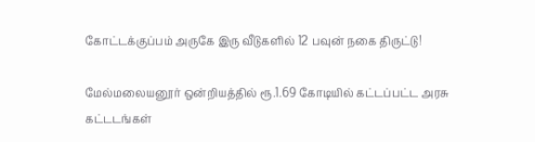கோட்டக்குப்பம் அருகே இரு வீடுகளில் 12 பவுன் நகை திருட்டு!

மேல்மலையனூர் ஒன்றியத்தில் ரூ.1.69 கோடியில் கட்டப்பட்ட அரசு கட்டடங்கள்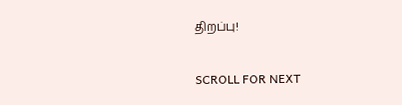திறப்பு!

SCROLL FOR NEXT